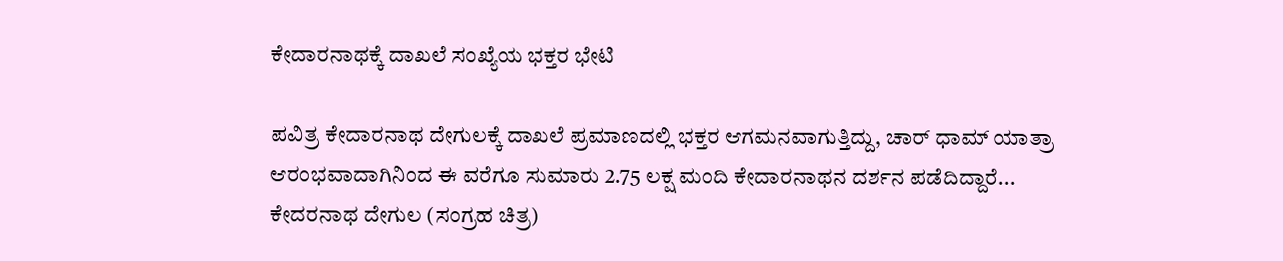ಕೇದಾರನಾಥಕ್ಕೆ ದಾಖಲೆ ಸಂಖ್ಯೆಯ ಭಕ್ತರ ಭೇಟಿ

ಪವಿತ್ರ ಕೇದಾರನಾಥ ದೇಗುಲಕ್ಕೆ ದಾಖಲೆ ಪ್ರಮಾಣದಲ್ಲಿ ಭಕ್ತರ ಆಗಮನವಾಗುತ್ತಿದ್ದು, ಚಾರ್ ಧಾಮ್ ಯಾತ್ರಾ ಆರಂಭವಾದಾಗಿನಿಂದ ಈ ವರೆಗೂ ಸುಮಾರು 2.75 ಲಕ್ಷ ಮಂದಿ ಕೇದಾರನಾಥನ ದರ್ಶನ ಪಡೆದಿದ್ದಾರೆ...
ಕೇದರನಾಥ ದೇಗುಲ (ಸಂಗ್ರಹ ಚಿತ್ರ)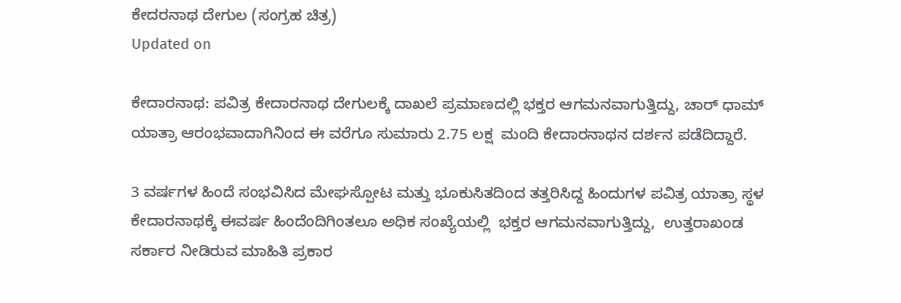ಕೇದರನಾಥ ದೇಗುಲ (ಸಂಗ್ರಹ ಚಿತ್ರ)
Updated on

ಕೇದಾರನಾಥ: ಪವಿತ್ರ ಕೇದಾರನಾಥ ದೇಗುಲಕ್ಕೆ ದಾಖಲೆ ಪ್ರಮಾಣದಲ್ಲಿ ಭಕ್ತರ ಆಗಮನವಾಗುತ್ತಿದ್ದು, ಚಾರ್ ಧಾಮ್ ಯಾತ್ರಾ ಆರಂಭವಾದಾಗಿನಿಂದ ಈ ವರೆಗೂ ಸುಮಾರು 2.75 ಲಕ್ಷ  ಮಂದಿ ಕೇದಾರನಾಥನ ದರ್ಶನ ಪಡೆದಿದ್ದಾರೆ.

3 ವರ್ಷಗಳ ಹಿಂದೆ ಸಂಭವಿಸಿದ ಮೇಘಸ್ಪೋಟ ಮತ್ತು ಭೂಕುಸಿತದಿಂದ ತತ್ತರಿಸಿದ್ದ ಹಿಂದುಗಳ ಪವಿತ್ರ ಯಾತ್ರಾ ಸ್ಥಳ ಕೇದಾರನಾಥಕ್ಕೆ ಈವರ್ಷ ಹಿಂದೆಂದಿಗಿಂತಲೂ ಅಧಿಕ ಸಂಖ್ಯೆಯಲ್ಲಿ  ಭಕ್ತರ ಆಗಮನವಾಗುತ್ತಿದ್ದು,  ಉತ್ತರಾಖಂಡ ಸರ್ಕಾರ ನೀಡಿರುವ ಮಾಹಿತಿ ಪ್ರಕಾರ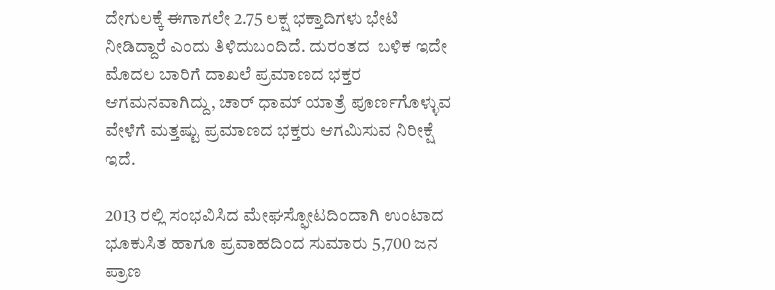ದೇಗುಲಕ್ಕೆ ಈಗಾಗಲೇ 2.75 ಲಕ್ಷ ಭಕ್ತಾದಿಗಳು ಭೇಟಿ ನೀಡಿದ್ದಾರೆ ಎಂದು ತಿಳಿದುಬಂದಿದೆ. ದುರಂತದ  ಬಳಿಕ ಇದೇ ಮೊದಲ ಬಾರಿಗೆ ದಾಖಲೆ ಪ್ರಮಾಣದ ಭಕ್ತರ ಆಗಮನವಾಗಿದ್ದು, ಚಾರ್ ಧಾಮ್ ಯಾತ್ರೆ ಪೂರ್ಣಗೊಳ್ಳುವ ವೇಳೆಗೆ ಮತ್ತಷ್ಟು ಪ್ರಮಾಣದ ಭಕ್ತರು ಆಗಮಿಸುವ ನಿರೀಕ್ಷೆ ಇದೆ.

2013 ರಲ್ಲಿ ಸಂಭವಿಸಿದ ಮೇಘಸ್ಫೋಟದಿಂದಾಗಿ ಉಂಟಾದ ಭೂಕುಸಿತ ಹಾಗೂ ಪ್ರವಾಹದಿಂದ ಸುಮಾರು 5,700 ಜನ ಪ್ರಾಣ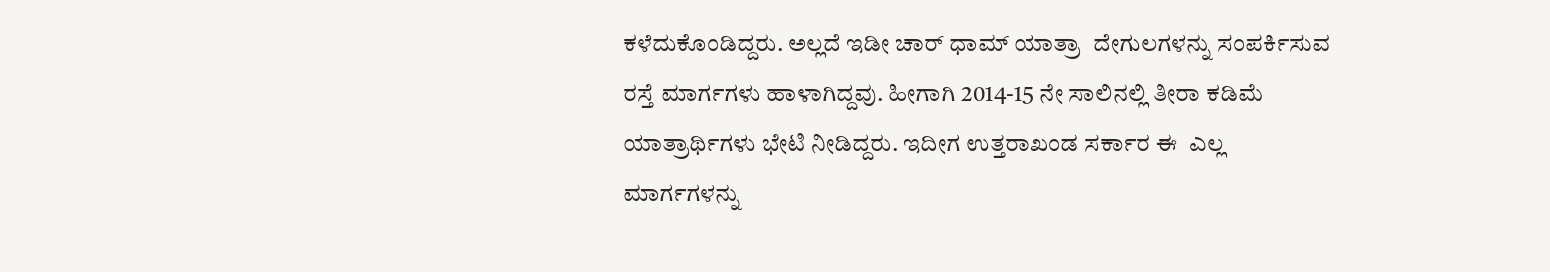ಕಳೆದುಕೊಂಡಿದ್ದರು. ಅಲ್ಲದೆ ಇಡೀ ಚಾರ್ ಧಾಮ್ ಯಾತ್ರಾ  ದೇಗುಲಗಳನ್ನು ಸಂಪರ್ಕಿಸುವ ರಸ್ತೆ ಮಾರ್ಗಗಳು ಹಾಳಾಗಿದ್ದವು. ಹೀಗಾಗಿ 2014-15 ನೇ ಸಾಲಿನಲ್ಲಿ ತೀರಾ ಕಡಿಮೆ ಯಾತ್ರಾರ್ಥಿಗಳು ಭೇಟಿ ನೀಡಿದ್ದರು. ಇದೀಗ ಉತ್ತರಾಖಂಡ ಸರ್ಕಾರ ಈ  ಎಲ್ಲ ಮಾರ್ಗಗಳನ್ನು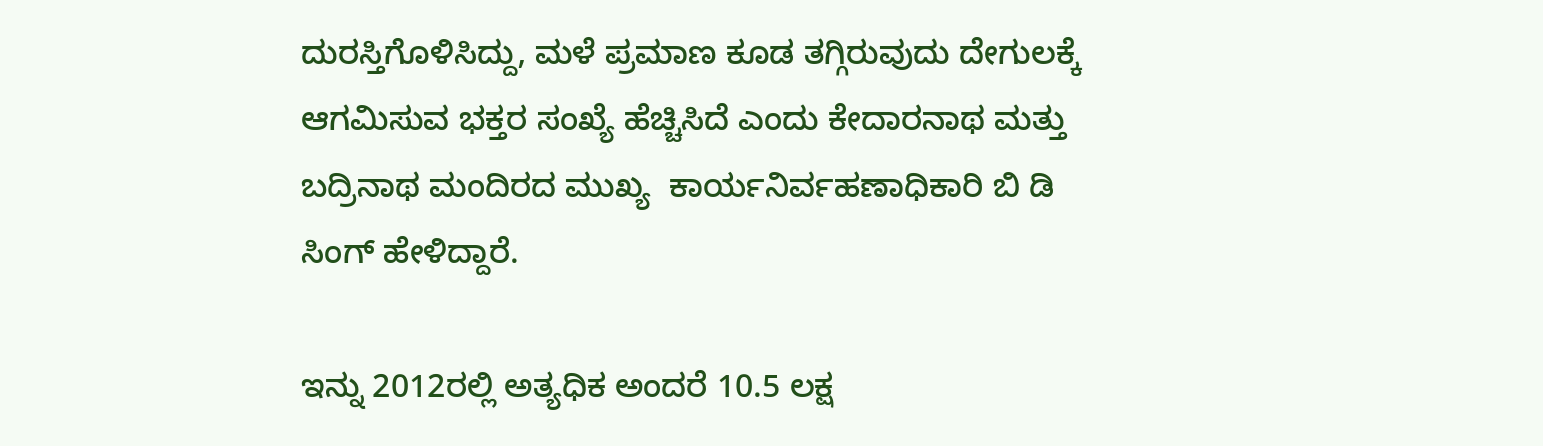ದುರಸ್ತಿಗೊಳಿಸಿದ್ದು, ಮಳೆ ಪ್ರಮಾಣ ಕೂಡ ತಗ್ಗಿರುವುದು ದೇಗುಲಕ್ಕೆ ಆಗಮಿಸುವ ಭಕ್ತರ ಸಂಖ್ಯೆ ಹೆಚ್ಚಿಸಿದೆ ಎಂದು ಕೇದಾರನಾಥ ಮತ್ತು ಬದ್ರಿನಾಥ ಮಂದಿರದ ಮುಖ್ಯ  ಕಾರ್ಯನಿರ್ವಹಣಾಧಿಕಾರಿ ಬಿ ಡಿ ಸಿಂಗ್ ಹೇಳಿದ್ದಾರೆ.

ಇನ್ನು 2012ರಲ್ಲಿ ಅತ್ಯಧಿಕ ಅಂದರೆ 10.5 ಲಕ್ಷ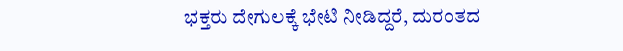ಭಕ್ತರು ದೇಗುಲಕ್ಕೆ ಭೇಟಿ ನೀಡಿದ್ದರೆ, ದುರಂತದ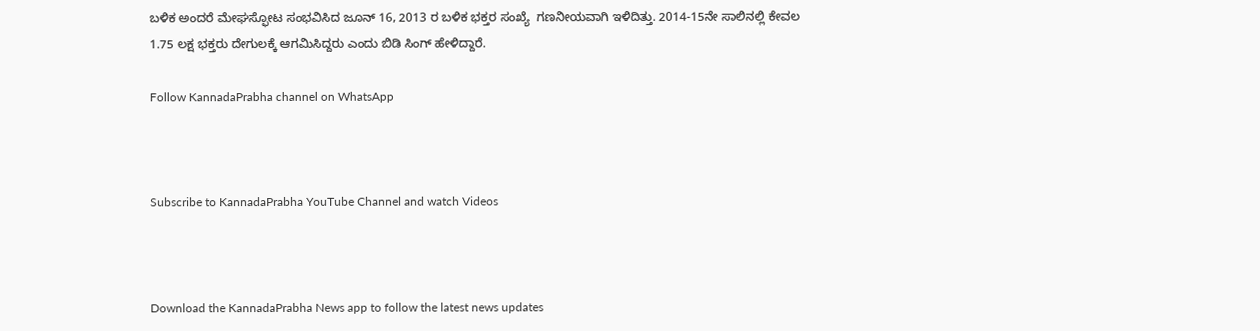ಬಳಿಕ ಅಂದರೆ ಮೇಘಸ್ಫೋಟ ಸಂಭವಿಸಿದ ಜೂನ್ 16, 2013 ರ ಬಳಿಕ ಭಕ್ತರ ಸಂಖ್ಯೆ  ಗಣನೀಯವಾಗಿ ಇಳಿದಿತ್ತು. 2014-15ನೇ ಸಾಲಿನಲ್ಲಿ ಕೇವಲ 1.75 ಲಕ್ಷ ಭಕ್ತರು ದೇಗುಲಕ್ಕೆ ಆಗಮಿಸಿದ್ದರು ಎಂದು ಬಿಡಿ ಸಿಂಗ್ ಹೇಳಿದ್ದಾರೆ.

Follow KannadaPrabha channel on WhatsApp



Subscribe to KannadaPrabha YouTube Channel and watch Videos



Download the KannadaPrabha News app to follow the latest news updates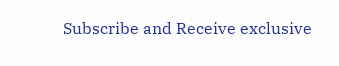Subscribe and Receive exclusive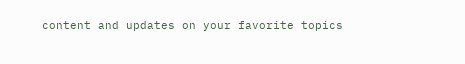content and updates on your favorite topics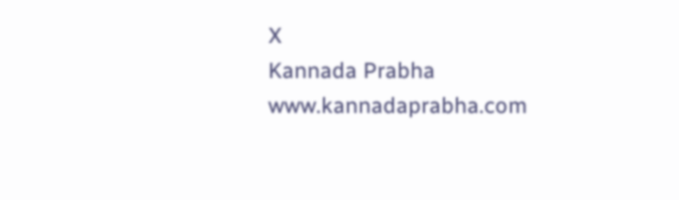X
Kannada Prabha
www.kannadaprabha.com